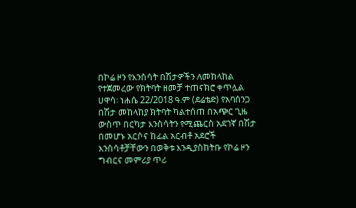በኮሬ ዞን የእንስሳት በሽታዎችን ለመከላከል የተጀመረው የክትባት ዘመቻ ተጠናክሮ ቀጥሏል
ሀዋሳ፡ ነሐሴ 22/2018 ዓ.ም (ደሬቴድ) የአባሰንጋ በሽታ መከላከያ ክትባት ካልተሰጠ በአጭር ጊዜ ውስጥ በርካታ እንስሳትን የሚጨርስ አደገኛ በሽታ በመሆኑ አርሶና ከፊል አርብቶ አደሮች እንስሳቶቻቸውን በወቅቱ እንዲያስከትቡ የኮሬ ዞን ግብርና መምሪያ ጥሪ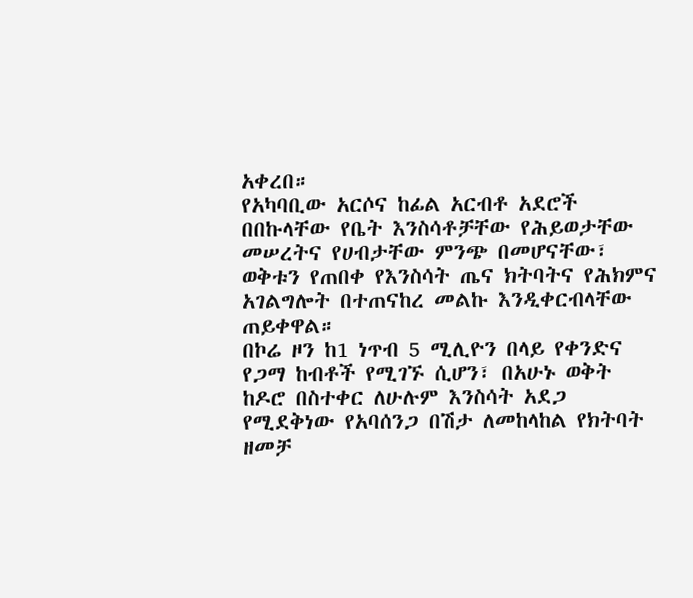አቀረበ።
የአካባቢው አርሶና ከፊል አርብቶ አደሮች በበኩላቸው የቤት እንስሳቶቻቸው የሕይወታቸው መሠረትና የሀብታቸው ምንጭ በመሆናቸው፣ ወቅቱን የጠበቀ የእንስሳት ጤና ክትባትና የሕክምና አገልግሎት በተጠናከረ መልኩ እንዲቀርብላቸው ጠይቀዋል።
በኮሬ ዞን ከ1 ነጥብ 5 ሚሊዮን በላይ የቀንድና የጋማ ከብቶች የሚገኙ ሲሆን፣ በአሁኑ ወቅት ከዶሮ በስተቀር ለሁሉም እንስሳት አደጋ የሚደቅነው የአባሰንጋ በሽታ ለመከላከል የክትባት ዘመቻ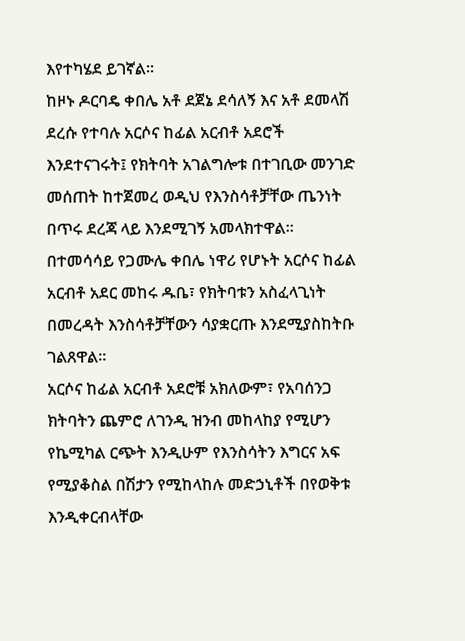እየተካሄደ ይገኛል።
ከዞኑ ዶርባዴ ቀበሌ አቶ ደጀኔ ደሳለኝ እና አቶ ደመላሽ ደረሱ የተባሉ አርሶና ከፊል አርብቶ አደሮች እንደተናገሩት፤ የክትባት አገልግሎቱ በተገቢው መንገድ መሰጠት ከተጀመረ ወዲህ የእንስሳቶቻቸው ጤንነት በጥሩ ደረጃ ላይ እንደሚገኝ አመላክተዋል።
በተመሳሳይ የጋሙሌ ቀበሌ ነዋሪ የሆኑት አርሶና ከፊል አርብቶ አደር መከሩ ዱቤ፣ የክትባቱን አስፈላጊነት በመረዳት እንስሳቶቻቸውን ሳያቋርጡ እንደሚያስከትቡ ገልጸዋል።
አርሶና ከፊል አርብቶ አደሮቹ አክለውም፣ የአባሰንጋ ክትባትን ጨምሮ ለገንዲ ዝንብ መከላከያ የሚሆን የኬሚካል ርጭት እንዲሁም የእንስሳትን እግርና አፍ የሚያቆስል በሽታን የሚከላከሉ መድኃኒቶች በየወቅቱ እንዲቀርብላቸው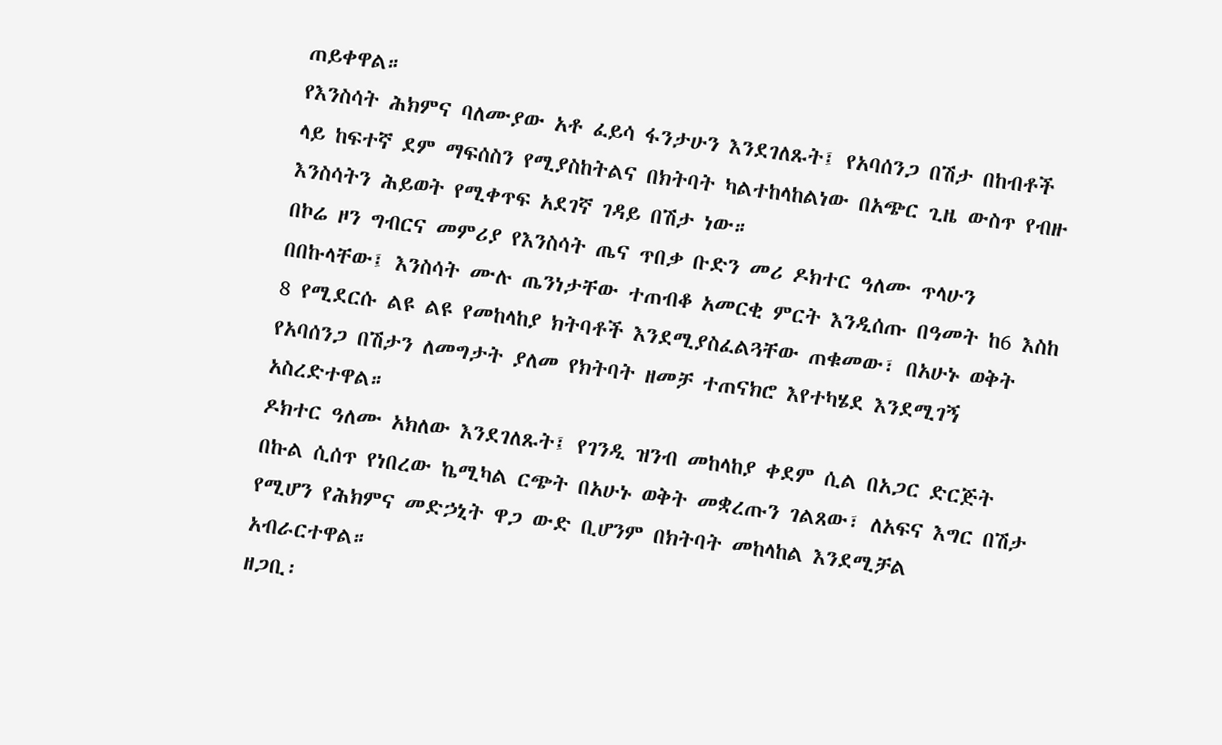ጠይቀዋል።
የእንስሳት ሕክምና ባለሙያው አቶ ፈይሳ ፋንታሁን እንደገለጹት፤ የአባሰንጋ በሽታ በከብቶች ላይ ከፍተኛ ደም ማፍሰስን የሚያስከትልና በክትባት ካልተከላከልነው በአጭር ጊዜ ውስጥ የብዙ እንስሳትን ሕይወት የሚቀጥፍ አደገኛ ገዳይ በሽታ ነው።
በኮሬ ዞን ግብርና መምሪያ የእንስሳት ጤና ጥበቃ ቡድን መሪ ዶክተር ዓለሙ ጥላሁን በበኩላቸው፤ እንስሳት ሙሉ ጤንነታቸው ተጠብቆ አመርቂ ምርት እንዲሰጡ በዓመት ከ6 እስከ 8 የሚደርሱ ልዩ ልዩ የመከላከያ ክትባቶች እንደሚያስፈልጓቸው ጠቁመው፣ በአሁኑ ወቅት የአባሰንጋ በሽታን ለመግታት ያለመ የክትባት ዘመቻ ተጠናክሮ እየተካሄደ እንደሚገኝ አስረድተዋል።
ዶክተር ዓለሙ አክለው እንደገለጹት፤ የገንዲ ዝንብ መከላከያ ቀደም ሲል በአጋር ድርጅት በኩል ሲሰጥ የነበረው ኬሚካል ርጭት በአሁኑ ወቅት መቋረጡን ገልጸው፣ ለአፍና እግር በሽታ የሚሆን የሕክምና መድኃኒት ዋጋ ውድ ቢሆንም በክትባት መከላከል እንደሚቻል አብራርተዋል።
ዘጋቢ፡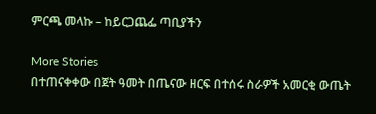ምርጫ መላኩ – ከይርጋጨፌ ጣቢያችን

More Stories
በተጠናቀቀው በጀት ዓመት በጤናው ዘርፍ በተሰሩ ስራዎች አመርቂ ውጤት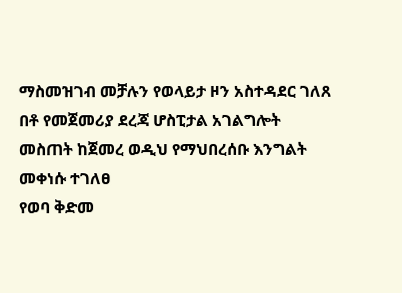ማስመዝገብ መቻሉን የወላይታ ዞን አስተዳደር ገለጸ
በቶ የመጀመሪያ ደረጃ ሆስፒታል አገልግሎት መስጠት ከጀመረ ወዲህ የማህበረሰቡ እንግልት መቀነሱ ተገለፀ
የወባ ቅድመ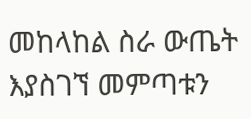መከላከል ስራ ውጤት እያስገኘ መምጣቱን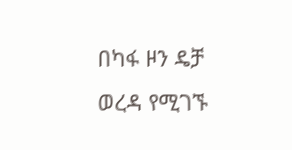በካፋ ዞን ዴቻ ወረዳ የሚገኙ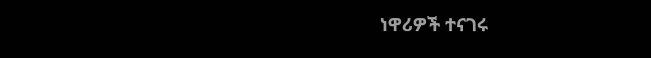ነዋሪዎች ተናገሩ